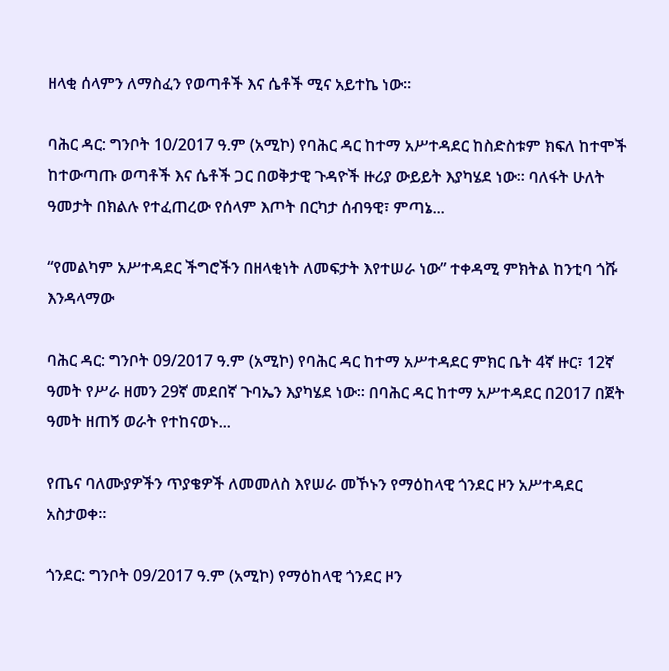ዘላቂ ሰላምን ለማስፈን የወጣቶች እና ሴቶች ሚና አይተኬ ነው።

ባሕር ዳር: ግንቦት 10/2017 ዓ.ም (አሚኮ) የባሕር ዳር ከተማ አሥተዳደር ከስድስቱም ክፍለ ከተሞች ከተውጣጡ ወጣቶች እና ሴቶች ጋር በወቅታዊ ጉዳዮች ዙሪያ ውይይት እያካሄደ ነው። ባለፋት ሁለት ዓመታት በክልሉ የተፈጠረው የሰላም እጦት በርካታ ሰብዓዊ፣ ምጣኔ...

“የመልካም አሥተዳደር ችግሮችን በዘላቂነት ለመፍታት እየተሠራ ነው” ተቀዳሚ ምክትል ከንቲባ ጎሹ እንዳላማው

ባሕር ዳር: ግንቦት 09/2017 ዓ.ም (አሚኮ) የባሕር ዳር ከተማ አሥተዳደር ምክር ቤት 4ኛ ዙር፣ 12ኛ ዓመት የሥራ ዘመን 29ኛ መደበኛ ጉባኤን እያካሄደ ነው። በባሕር ዳር ከተማ አሥተዳደር በ2017 በጀት ዓመት ዘጠኝ ወራት የተከናወኑ...

የጤና ባለሙያዎችን ጥያቄዎች ለመመለስ እየሠራ መኾኑን የማዕከላዊ ጎንደር ዞን አሥተዳደር አስታወቀ።

ጎንደር: ግንቦት 09/2017 ዓ.ም (አሚኮ) የማዕከላዊ ጎንደር ዞን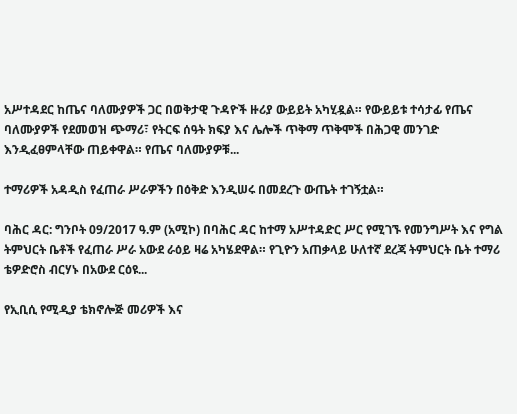አሥተዳደር ከጤና ባለሙያዎች ጋር በወቅታዊ ጉዳዮች ዙሪያ ውይይት አካሂዷል። የውይይቱ ተሳታፊ የጤና ባለሙያዎች የደመወዝ ጭማሪ፣ የትርፍ ሰዓት ክፍያ እና ሌሎች ጥቅማ ጥቅሞች በሕጋዊ መንገድ እንዲፈፀምላቸው ጠይቀዋል። የጤና ባለሙያዎቹ...

ተማሪዎች አዳዲስ የፈጠራ ሥራዎችን በዕቅድ እንዲሠሩ በመደረጉ ውጤት ተገኝቷል።

ባሕር ዳር: ግንቦት 09/2017 ዓ.ም (አሚኮ) በባሕር ዳር ከተማ አሥተዳድር ሥር የሚገኙ የመንግሥት እና የግል ትምህርት ቤቶች የፈጠራ ሥራ አውደ ራዕይ ዛሬ አካሄደዋል። የጊዮን አጠቃላይ ሁለተኛ ደረጃ ትምህርት ቤት ተማሪ ቴዎድሮስ ብርሃኑ በአውደ ርዕዩ...

የኢቢሲ የሚዲያ ቴክኖሎጅ መሪዎች እና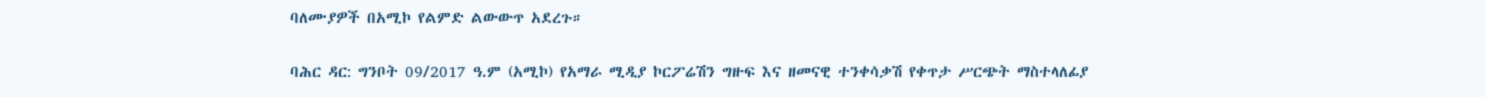ባለሙያዎች በአሚኮ የልምድ ልውውጥ አደረጉ።

ባሕር ዳር: ግንቦት 09/2017 ዓ.ም (አሚኮ) የአማራ ሚዲያ ኮርፖሬሽን ግዙፍ እና ዘመናዊ ተንቀሳቃሽ የቀጥታ ሥርጭት ማስተላለፊያ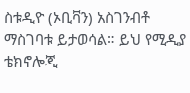ስቱዲዮ (ኦቢቫን) አስገንብቶ ማስገባቱ ይታወሳል። ይህ የሚዲያ ቴክኖሎጂ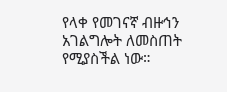የላቀ የመገናኛ ብዙኅን አገልግሎት ለመስጠት የሚያስችል ነው።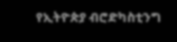የኢትዮጵያ ብሮድካስቲንግ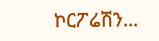ኮርፖሬሽን...